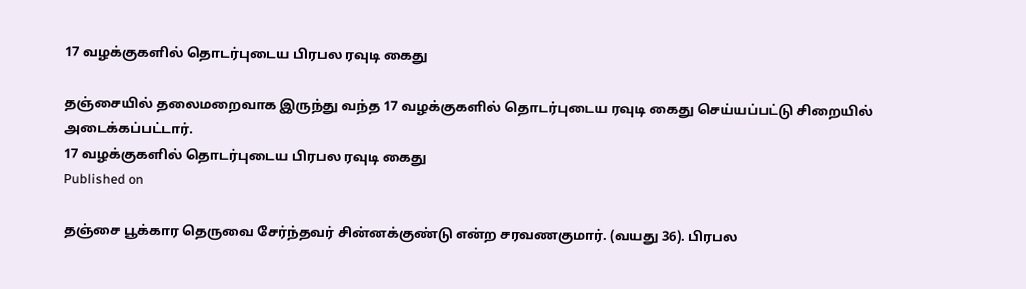17 வழக்குகளில் தொடர்புடைய பிரபல ரவுடி கைது

தஞ்சையில் தலைமறைவாக இருந்து வந்த 17 வழக்குகளில் தொடர்புடைய ரவுடி கைது செய்யப்பட்டு சிறையில் அடைக்கப்பட்டார்.
17 வழக்குகளில் தொடர்புடைய பிரபல ரவுடி கைது
Published on

தஞ்சை பூக்கார தெருவை சேர்ந்தவர் சின்னக்குண்டு என்ற சரவணகுமார். (வயது 36). பிரபல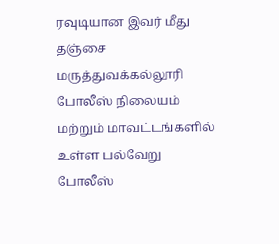ரவுடியான இவர் மீது தஞ்சை மருத்துவக்கல்லூரி போலீஸ் நிலையம் மற்றும் மாவட்டங்களில் உள்ள பல்வேறு போலீஸ்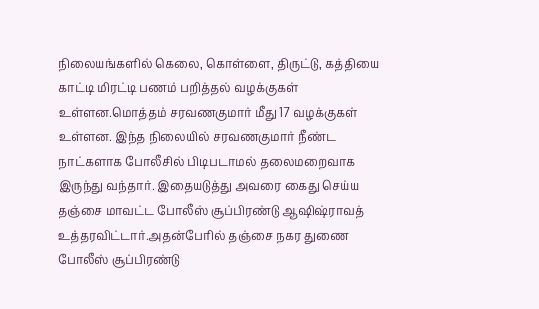நிலையங்களில் கெலை, கொள்ளை, திருட்டு, கத்தியை காட்டி மிரட்டி பணம் பறித்தல் வழக்குகள் உள்ளன.மொத்தம் சரவணகுமார் மீது 17 வழக்குகள் உள்ளன. இந்த நிலையில் சரவணகுமார் நீண்ட நாட்களாக போலீசில் பிடிபடாமல் தலைமறைவாக இருந்து வந்தார். இதையடுத்து அவரை கைது செய்ய தஞ்சை மாவட்ட போலீஸ் சூப்பிரண்டு ஆஷிஷ்ராவத் உத்தரவிட்டார்.அதன்பேரில் தஞ்சை நகர துணை போலீஸ் சூப்பிரண்டு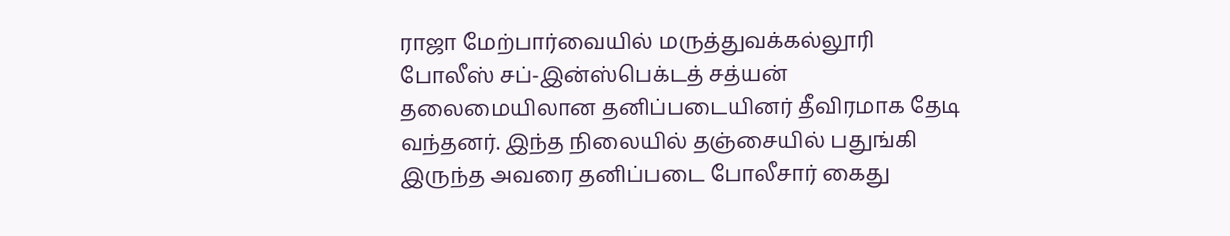ராஜா மேற்பார்வையில் மருத்துவக்கல்லூரி போலீஸ் சப்-இன்ஸ்பெக்டத் சத்யன் தலைமையிலான தனிப்படையினர் தீவிரமாக தேடி வந்தனர். இந்த நிலையில் தஞ்சையில் பதுங்கி இருந்த அவரை தனிப்படை போலீசார் கைது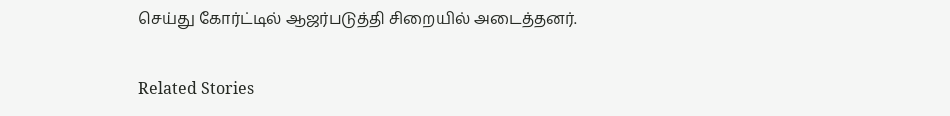செய்து கோர்ட்டில் ஆஜர்படுத்தி சிறையில் அடைத்தனர்.

Related Stories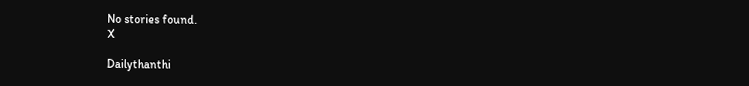No stories found.
X

Dailythanthi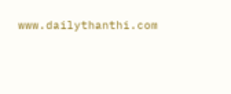www.dailythanthi.com